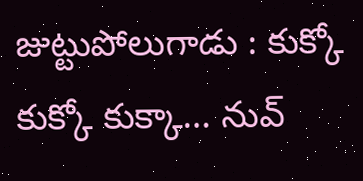జుట్టుపోలుగాడు : కుక్కో కుక్కో కుక్కా… నువ్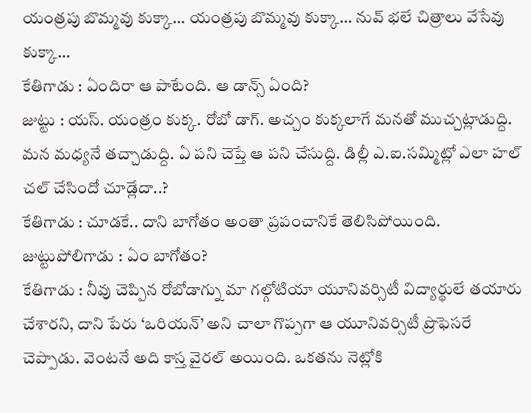యంత్రపు బొమ్మవు కుక్కా… యంత్రపు బొమ్మవు కుక్కా… నువ్ భలే చిత్రాలు వేసేవు కుక్కా…
కేతిగాడు : ఏందిరా ఆ పాటేంది. ఆ డాన్స్ ఏంది?
జుట్టు : యస్. యంత్రం కుక్క. రోబో డాగ్. అచ్చం కుక్కలాగే మనతో ముచ్చట్లాడుద్ది. మన మధ్యనే తచ్చాడుద్ది. ఏ పని చెప్తే ఆ పని చేసుద్ది. డిల్లీ ఎ.ఐ.సమ్మిట్లో ఎలా హల్ చల్ చేసిందో చూడ్లేదా..?
కేతిగాడు : చూడకే.. దాని బాగోతం అంతా ప్రపంచానికే తెలిసిపోయింది.
జుట్టుపోలిగాడు : ఏం బాగోతం?
కేతిగాడు : నీవు చెప్పిన రోబోడాగ్ను మా గల్గోటియా యూనివర్సిటీ విద్యార్థులే తయారు చేశారని, దాని పేరు ‘ఒరియన్’ అని చాలా గొప్పగా ఆ యూనివర్సిటీ ప్రొఫెసరే చెప్పాడు. వెంటనే అది కాస్త వైరల్ అయింది. ఒకతను నెట్లోకి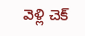వెళ్లి చెక్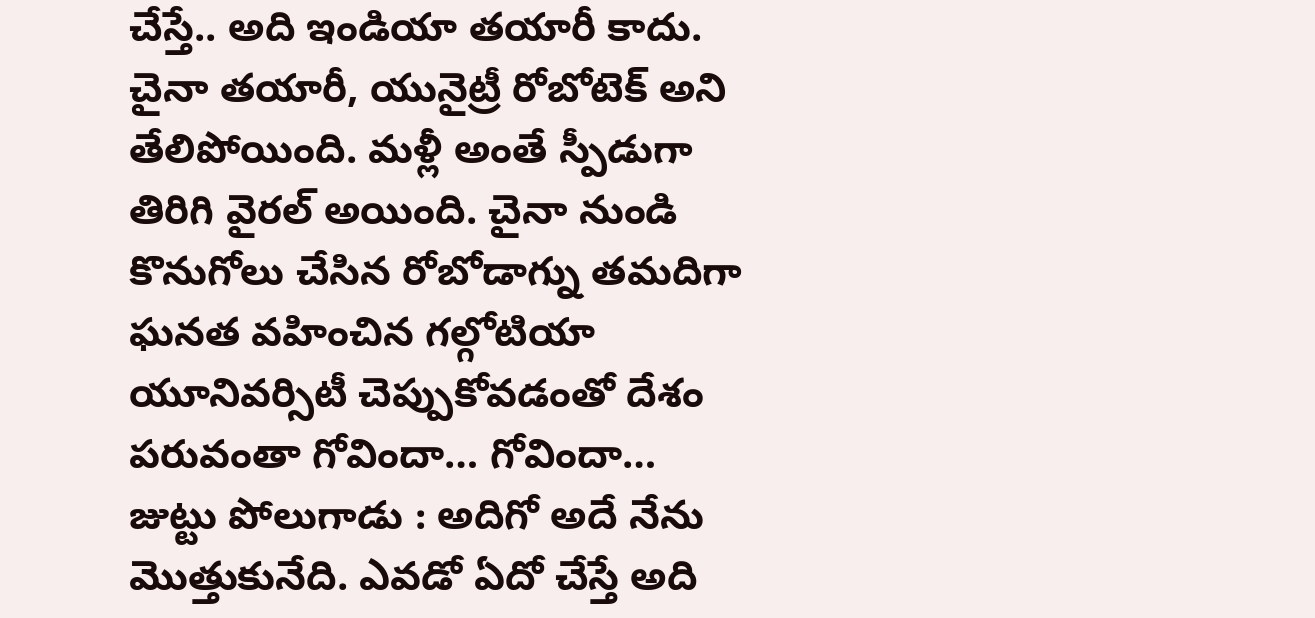చేస్తే.. అది ఇండియా తయారీ కాదు. చైనా తయారీ, యునైట్రీ రోబోటెక్ అని తేలిపోయింది. మళ్లీ అంతే స్పీడుగా తిరిగి వైరల్ అయింది. చైనా నుండి కొనుగోలు చేసిన రోబోడాగ్ను తమదిగా ఘనత వహించిన గల్గోటియా యూనివర్సిటీ చెప్పుకోవడంతో దేశం పరువంతా గోవిందా… గోవిందా…
జుట్టు పోలుగాడు : అదిగో అదే నేను మొత్తుకునేది. ఎవడో ఏదో చేస్తే అది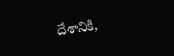దేశానికి,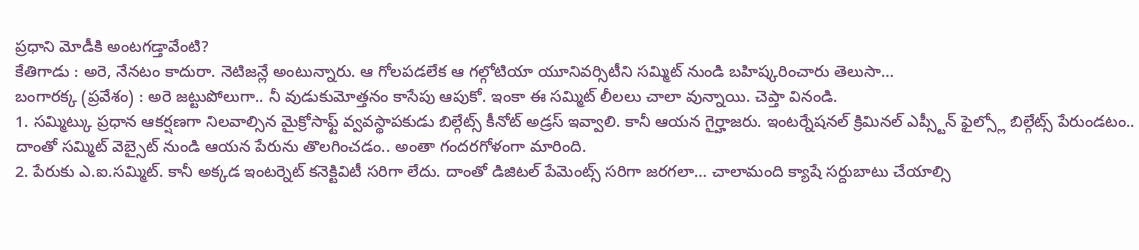ప్రధాని మోడీకి అంటగడ్తావేంటి?
కేతిగాడు : అరె, నేనటం కాదురా. నెటిజన్లే అంటున్నారు. ఆ గోలపడలేక ఆ గల్గోటియా యూనివర్సిటీని సమ్మిట్ నుండి బహిష్కరించారు తెలుసా…
బంగారక్క (ప్రవేశం) : అరె జట్టుపోలుగా.. నీ వుడుకుమోత్తనం కాసేపు ఆపుకో. ఇంకా ఈ సమ్మిట్ లీలలు చాలా వున్నాయి. చెప్తా వినండి.
1. సమ్మిట్కు ప్రధాన ఆకర్షణగా నిలవాల్సిన మైక్రోసాఫ్ట్ వ్వవస్థాపకుడు బిల్గేట్స్ కీనోట్ అడ్రస్ ఇవ్వాలి. కానీ ఆయన గైర్హాజరు. ఇంటర్నేషనల్ క్రిమినల్ ఎప్స్టీన్ ఫైల్స్లో బిల్గేట్స్ పేరుండటం.. దాంతో సమ్మిట్ వెబ్సైట్ నుండి ఆయన పేరును తొలగించడం.. అంతా గందరగోళంగా మారింది.
2. పేరుకు ఎ.ఐ.సమ్మిట్. కానీ అక్కడ ఇంటర్నెట్ కనెక్టివిటీ సరిగా లేదు. దాంతో డిజిటల్ పేమెంట్స్ సరిగా జరగలా… చాలామంది క్యాషే సర్దుబాటు చేయాల్సి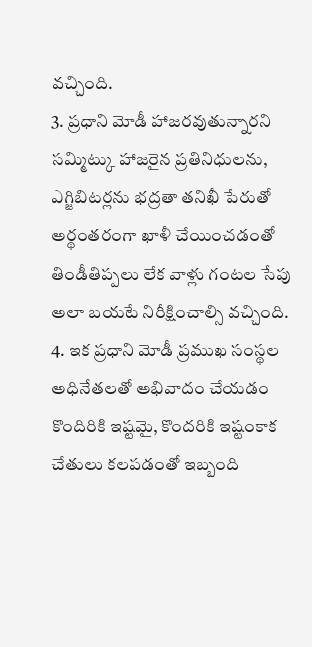వచ్చింది.
3. ప్రధాని మోడీ హాజరవుతున్నారని సమ్మిట్కు హాజరైన ప్రతినిధులను, ఎగ్జిబిటర్లను భద్రతా తనిఖీ పేరుతో అర్థంతరంగా ఖాళీ చేయించడంతో తిండీతిప్పలు లేక వాళ్లు గంటల సేపు అలా బయటే నిరీక్షించాల్సి వచ్చింది.
4. ఇక ప్రధాని మోడీ ప్రముఖ సంస్థల అధినేతలతో అభివాదం చేయడం కొందిరికి ఇష్టమై, కొందరికి ఇష్టంకాక చేతులు కలపడంతో ఇబ్బంది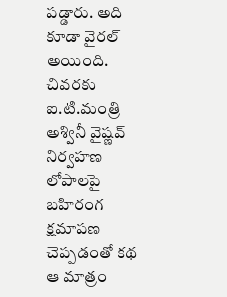పడ్డారు. అది కూడా వైరల్ అయింది. చివరకు ఐ.టి.మంత్రి అశ్వినీ వైష్ణవ్ నిర్వహణ లోపాలపై బహిరంగ క్షమాపణ చెప్పడంతో కథ ఆ మాత్రం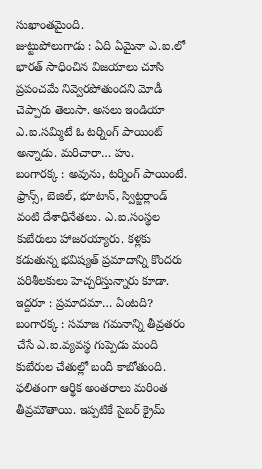సుఖాంతమైంది.
జుట్టుపోలుగాడు : ఏది ఏమైనా ఎ.ఐ.లో భారత్ సాధించిన విజయాలు చూసి ప్రపంచమే నివ్వెరపోతుందని మోడీ చెప్పారు తెలుసా. అసలు ఇండియా ఎ.ఐ.సమ్మిటే ఓ టర్నింగ్ పాయింట్ అన్నాడు. మరిచారా… హు.
బంగారక్క : అవును, టర్నింగ్ పాయింటే. ఫ్రాన్స్, బెజిల్, భూటాన్, స్విట్జర్లాండ్ వంటి దేశాధినేతలు. ఎ.ఐ.సంస్థల కుబేరులు హాజరయ్యారు. కళ్లకు కడుతున్న భవిష్యత్ ప్రమాదాన్ని కొందరు పరిశీలకులు హెచ్చరిస్తున్నారు కూడా.
ఇద్దరూ : ప్రమాదమా… ఏంటది?
బంగారక్క : సమాజ గమనాన్ని తీవ్రతరం చేసే ఎ.ఐ.వ్యవస్థ గుప్పెడు మంది కుబేరుల చేతుల్లో బందీ కాబోతుంది. ఫలితంగా ఆర్థిక అంతరాలు మరింత తీవ్రమౌతాయి. ఇప్పటికే సైబర్ క్రైమ్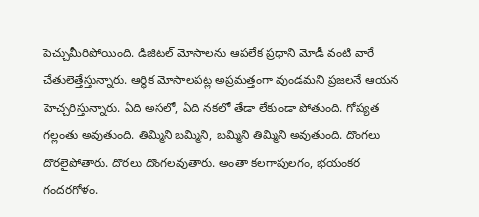పెచ్చుమీరిపోయింది. డిజిటల్ మోసాలను ఆపలేక ప్రధాని మోడీ వంటి వారే చేతులెత్తేస్తున్నారు. ఆర్థిక మోసాలపట్ల అప్రమత్తంగా వుండమని ప్రజలనే ఆయన హెచ్చరిస్తున్నారు. ఏది అసలో, ఏది నకలో తేడా లేకుండా పోతుంది. గోప్యత గల్లంతు అవుతుంది. తిమ్మిని బమ్మిని, బమ్మిని తిమ్మిని అవుతుంది. దొంగలు దొరలైపోతారు. దొరలు దొంగలవుతారు. అంతా కలగాపులగం, భయంకర గందరగోళం.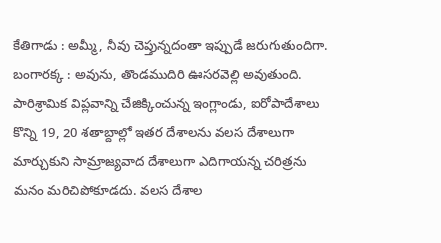కేతిగాడు : అమ్మీ, నీవు చెప్తున్నదంతా ఇప్పుడే జరుగుతుందిగా.
బంగారక్క : అవును, తొండముదిరి ఊసరవెల్లి అవుతుంది. పారిశ్రామిక విప్లవాన్ని చేజిక్కించున్న ఇంగ్లాండు, ఐరోపాదేశాలు కొన్ని 19, 20 శతాబ్దాల్లో ఇతర దేశాలను వలస దేశాలుగా మార్చుకుని సామ్రాజ్యవాద దేశాలుగా ఎదిగాయన్న చరిత్రను మనం మరిచిపోకూడదు. వలస దేశాల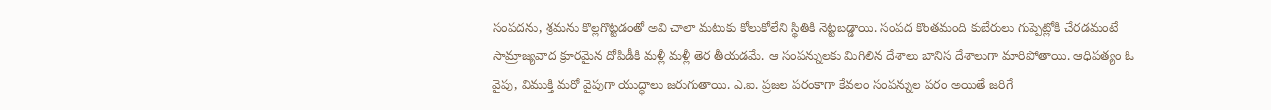సంపదను, శ్రమను కొల్లగొట్టడంతో అవి చాలా మటుకు కోలుకోలేని స్థితికి నెట్టబడ్డాయి. సంపద కొంతమంది కుబేరులు గుప్పెట్లోకి చేరడమంటే సామ్రాజ్యవాద క్రూరమైన దోపిడీకి మళ్లీ మళ్లీ తెర తీయడమే. ఆ సంపన్నులకు మిగిలిన దేశాలు బానిస దేశాలుగా మారిపోతాయి. ఆధిపత్యం ఓ వైపు, విముక్తి మరో వైపుగా యుద్ధాలు జరుగుతాయి. ఎ.ఐ. ప్రజల పరంకాగా కేవలం సంపన్నుల పరం అయితే జరిగే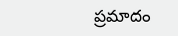ప్రమాదం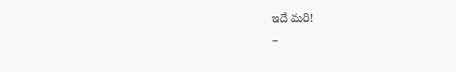ఇదే మరి!
–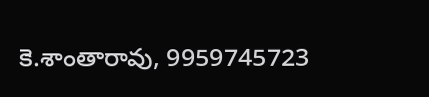కె.శాంతారావు, 9959745723